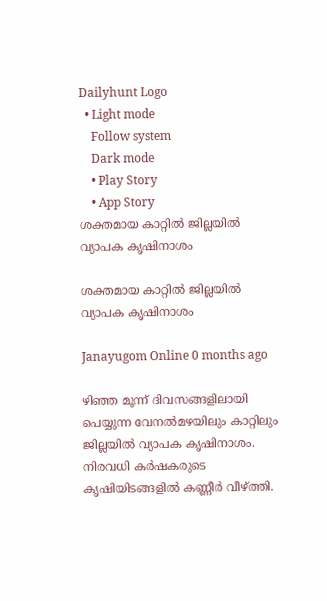Dailyhunt Logo
  • Light mode
    Follow system
    Dark mode
    • Play Story
    • App Story
ശക്തമായ കാറ്റില്‍ ജില്ലയില്‍ വ്യാപക കൃഷിനാശം

ശക്തമായ കാറ്റില്‍ ജില്ലയില്‍ വ്യാപക കൃഷിനാശം

Janayugom Online 0 months ago

ഴിഞ്ഞ മൂന്ന് ദിവസങ്ങളിലായി പെയ്യുന്ന വേനല്‍മഴയിലും കാറ്റിലും ജില്ലയില്‍ വ്യാപക കൃഷിനാശം. നിരവധി കർഷകരുടെ കൃഷിയിടങ്ങളില്‍ കണ്ണീർ വീഴ്ത്തി.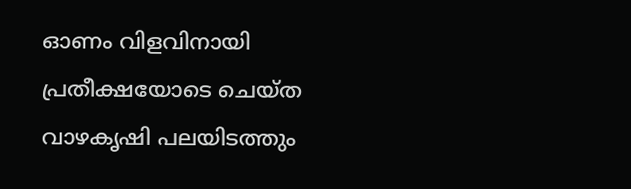ഓണം വിളവിനായി പ്രതീക്ഷയോടെ ചെയ്ത വാഴകൃഷി പലയിടത്തും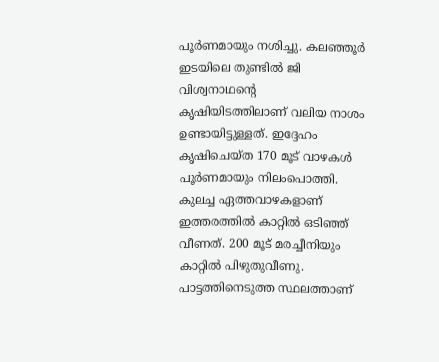പൂർണമായും നശിച്ചു. കലഞ്ഞൂർ ഇടയിലെ തുണ്ടില്‍ ജി വിശ്വനാഥന്റെ കൃഷിയിടത്തിലാണ് വലിയ നാശം ഉണ്ടായിട്ടുള്ളത്. ഇദ്ദേഹം കൃഷിചെയ്ത 170 മൂട് വാഴകള്‍ പൂർണമായും നിലംപൊത്തി. കുലച്ച ഏത്തവാഴകളാണ് ഇത്തരത്തില്‍ കാറ്റില്‍ ഒടിഞ്ഞ് വീണത്. 200 മൂട് മരച്ചീനിയും കാറ്റില്‍ പിഴുതുവീണു. പാട്ടത്തിനെടുത്ത സ്ഥലത്താണ്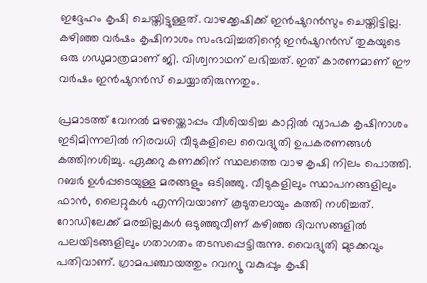ഇദ്ദേഹം കൃഷി ചെയ്തിട്ടുള്ളത്. വാഴക്കൃഷിക്ക് ഇൻഷുറൻസും ചെയ്തിട്ടില്ല. കഴിഞ്ഞ വർഷം കൃഷിനാശം സംഭവിച്ചതിന്റെ ഇൻഷുറൻസ് തുകയുടെ ഒരു ഗഡുമാത്രമാണ് ജി. വിശ്വനാഥന് ലഭിച്ചത്. ഇത് കാരണമാണ് ഈ വർഷം ഇൻഷുറൻസ് ചെയ്യാതിരുന്നതും.

പ്രമാടത്ത് വേനല്‍ മഴയ്ക്കൊപ്പം വീശിയടിച്ച കാറ്റില്‍ വ്യാപക കൃഷിനാശം ഇടിമിന്നലില്‍ നിരവധി വീടുകളിലെ വൈദ്യുതി ഉപകരണങ്ങള്‍ കത്തിനശിച്ചു. ഏക്കറു കണക്കിന് സ്ഥലത്തെ വാഴ കൃഷി നിലം പൊത്തി. റബർ ഉള്‍പ്പടെയുള്ള മരങ്ങളും ഒടിഞ്ഞു. വീടുകളിലും സ്ഥാപനങ്ങളിലും ഫാൻ, ലൈറ്റുകള്‍ എന്നിവയാണ് കൂടുതലായും കത്തി നശിച്ചത്. റോഡിലേക്ക് മരച്ചില്ലകള്‍ ഒടുഞ്ഞുവീണ് കഴിഞ്ഞ ദിവസങ്ങളില്‍ പലയിടങ്ങളിലും ഗതാഗതം തടസപ്പെട്ടിരുന്നു. വൈദ്യുതി മുടക്കവും പതിവാണ്. ഗ്രാമപഞ്ചായത്തും റവന്യൂ വകുപ്പും കൃഷി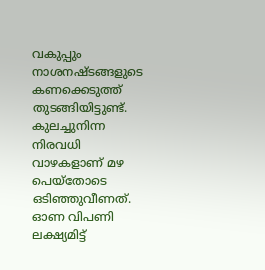വകുപ്പും നാശനഷ്ടങ്ങളുടെ കണക്കെടുത്ത് തുടങ്ങിയിട്ടുണ്ട്. കുലച്ചുനിന്ന നിരവധി വാഴകളാണ് മഴ പെയ്‌തോടെ ഒടിഞ്ഞുവീണത്. ഓണ വിപണി ലക്ഷ്യമിട്ട്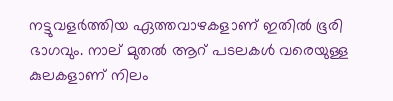നട്ടുവളർത്തിയ ഏത്തവാഴകളാണ് ഇതില്‍ ഭൂരി ഭാഗവും. നാല് മുതല്‍ ആറ് പടലകള്‍ വരെയുള്ള കുലകളാണ് നിലം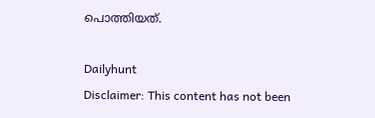പൊത്തിയത്.

Dailyhunt
Disclaimer: This content has not been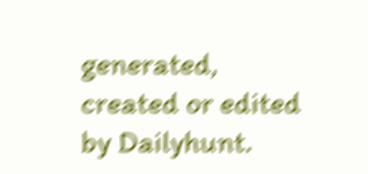generated, created or edited by Dailyhunt.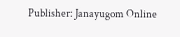Publisher: Janayugom Online